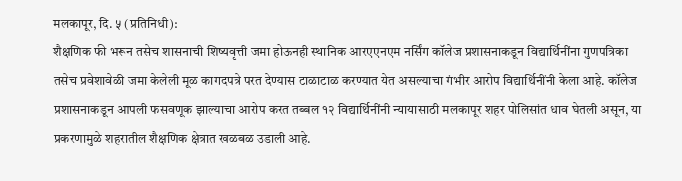मलकापूर, दि. ५ (प्रतिनिधी):
शैक्षणिक फी भरून तसेच शासनाची शिष्यवृत्ती जमा होऊनही स्थानिक आरएएनएम नर्सिंग कॉलेज प्रशासनाकडून विद्यार्थिनींना गुणपत्रिका तसेच प्रवेशावेळी जमा केलेली मूळ कागदपत्रे परत देण्यास टाळाटाळ करण्यात येत असल्याचा गंभीर आरोप विद्यार्थिनींनी केला आहे. कॉलेज प्रशासनाकडून आपली फसवणूक झाल्याचा आरोप करत तब्बल १२ विद्यार्थिनींनी न्यायासाठी मलकापूर शहर पोलिसांत धाव घेतली असून, या प्रकरणामुळे शहरातील शैक्षणिक क्षेत्रात खळबळ उडाली आहे.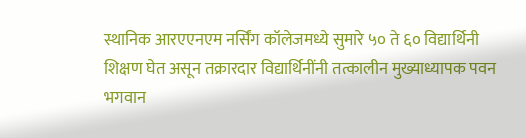स्थानिक आरएएनएम नर्सिंग कॉलेजमध्ये सुमारे ५० ते ६० विद्यार्थिनी शिक्षण घेत असून तक्रारदार विद्यार्थिनींनी तत्कालीन मुख्याध्यापक पवन भगवान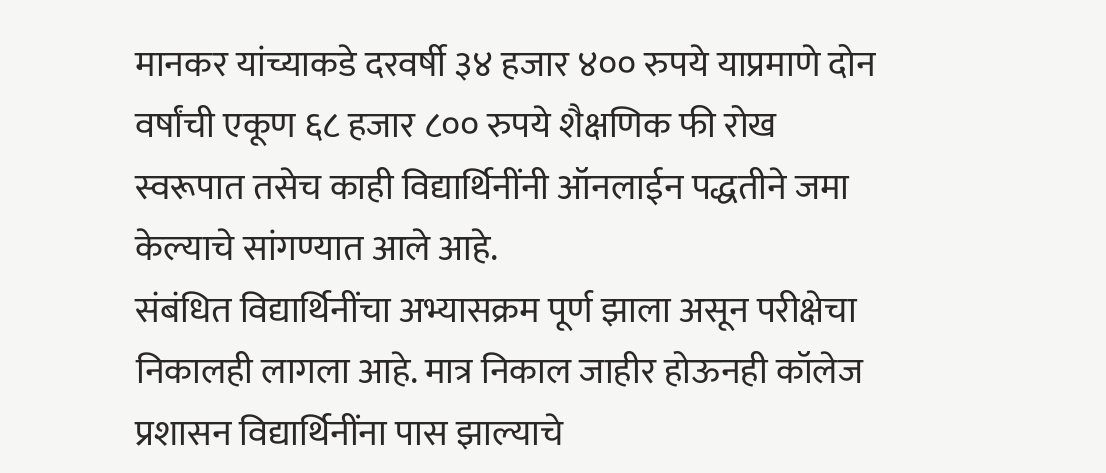मानकर यांच्याकडे दरवर्षी ३४ हजार ४०० रुपये याप्रमाणे दोन वर्षांची एकूण ६८ हजार ८०० रुपये शैक्षणिक फी रोख स्वरूपात तसेच काही विद्यार्थिनींनी ऑनलाईन पद्धतीने जमा केल्याचे सांगण्यात आले आहे.
संबंधित विद्यार्थिनींचा अभ्यासक्रम पूर्ण झाला असून परीक्षेचा निकालही लागला आहे. मात्र निकाल जाहीर होऊनही कॉलेज प्रशासन विद्यार्थिनींना पास झाल्याचे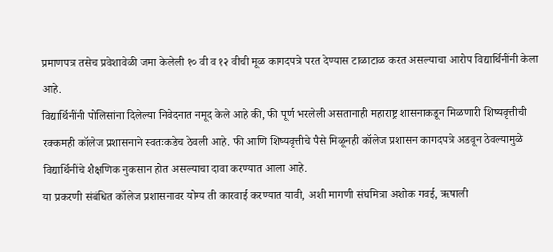प्रमाणपत्र तसेच प्रवेशावेळी जमा केलेली १० वी व १२ वीची मूळ कागदपत्रे परत देण्यास टाळाटाळ करत असल्याचा आरोप विद्यार्थिनींनी केला आहे.
विद्यार्थिनींनी पोलिसांना दिलेल्या निवेदनात नमूद केले आहे की, फी पूर्ण भरलेली असतानाही महाराष्ट्र शासनाकडून मिळणारी शिष्यवृत्तीची रक्कमही कॉलेज प्रशासनाने स्वतःकडेच ठेवली आहे. फी आणि शिष्यवृत्तीचे पैसे मिळूनही कॉलेज प्रशासन कागदपत्रे अडवून ठेवल्यामुळे विद्यार्थिनींचे शैक्षणिक नुकसान होत असल्याचा दावा करण्यात आला आहे.
या प्रकरणी संबंधित कॉलेज प्रशासनावर योग्य ती कारवाई करण्यात यावी, अशी मागणी संघमित्रा अशोक गवई, ऋषाली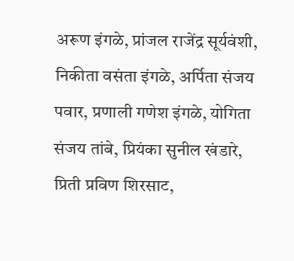अरूण इंगळे, प्रांजल राजेंद्र सूर्यवंशी, निकीता वसंता इंगळे, अर्पिता संजय पवार, प्रणाली गणेश इंगळे, योगिता संजय तांबे, प्रियंका सुनील खंडारे, प्रिती प्रविण शिरसाट,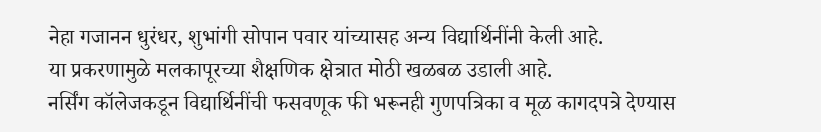नेहा गजानन धुरंधर, शुभांगी सोपान पवार यांच्यासह अन्य विद्यार्थिनींनी केली आहे.
या प्रकरणामुळे मलकापूरच्या शैक्षणिक क्षेत्रात मोठी खळबळ उडाली आहे.
नर्सिंग कॉलेजकडून विद्यार्थिनींची फसवणूक फी भरूनही गुणपत्रिका व मूळ कागदपत्रे देण्यास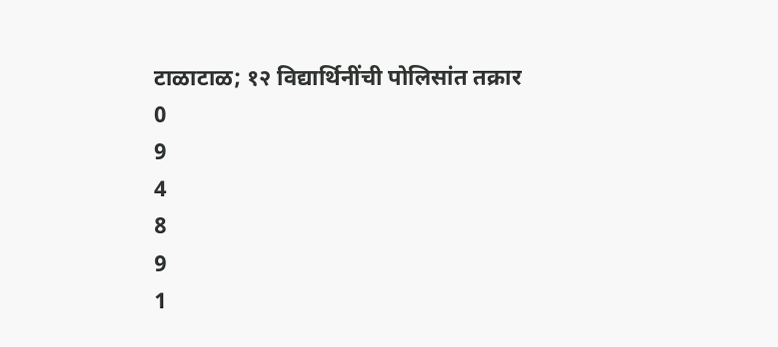टाळाटाळ; १२ विद्यार्थिनींची पोलिसांत तक्रार
0
9
4
8
9
1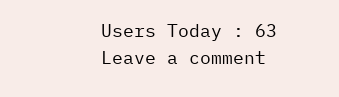Users Today : 63
Leave a comment